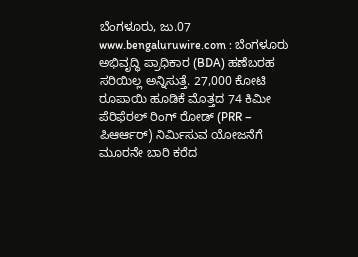ಬೆಂಗಳೂರು, ಜು.07 www.bengaluruwire.com : ಬೆಂಗಳೂರು ಅಭಿವೃದ್ಧಿ ಪ್ರಾಧಿಕಾರ (BDA) ಹಣೆಬರಹ ಸರಿಯಿಲ್ಲ ಅನ್ನಿಸುತ್ತೆ. 27,000 ಕೋಟಿ ರೂಪಾಯಿ ಹೂಡಿಕೆ ಮೊತ್ತದ 74 ಕಿಮೀ ಪೆರಿಫೆರಲ್ ರಿಂಗ್ ರೋಡ್ (PRR – ಪಿಆರ್ಆರ್) ನಿರ್ಮಿಸುವ ಯೋಜನೆಗೆ ಮೂರನೇ ಬಾರಿ ಕರೆದ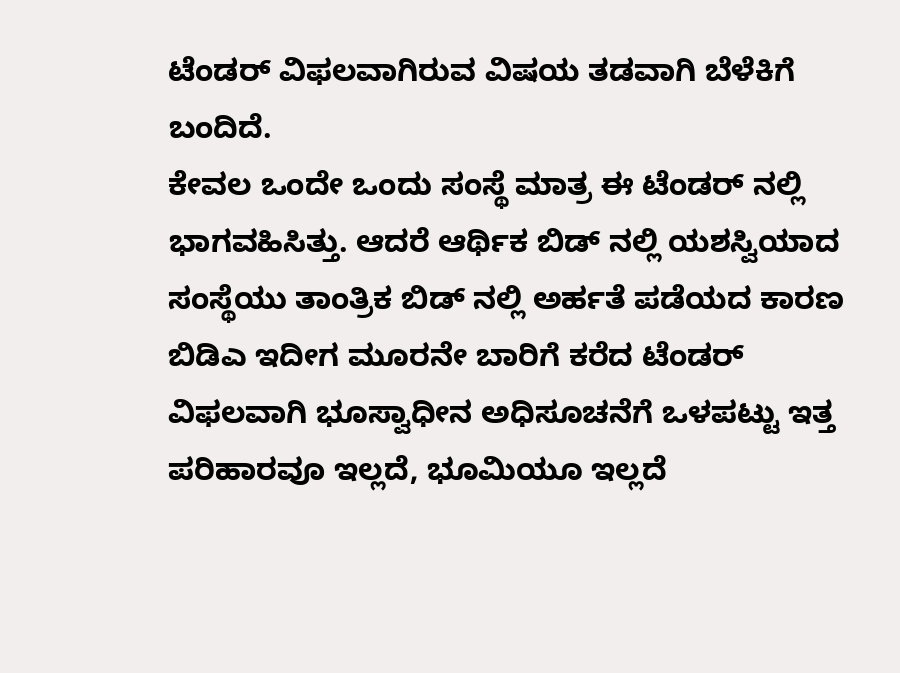ಟೆಂಡರ್ ವಿಫಲವಾಗಿರುವ ವಿಷಯ ತಡವಾಗಿ ಬೆಳೆಕಿಗೆ ಬಂದಿದೆ.
ಕೇವಲ ಒಂದೇ ಒಂದು ಸಂಸ್ಥೆ ಮಾತ್ರ ಈ ಟೆಂಡರ್ ನಲ್ಲಿ ಭಾಗವಹಿಸಿತ್ತು. ಆದರೆ ಆರ್ಥಿಕ ಬಿಡ್ ನಲ್ಲಿ ಯಶಸ್ವಿಯಾದ ಸಂಸ್ಥೆಯು ತಾಂತ್ರಿಕ ಬಿಡ್ ನಲ್ಲಿ ಅರ್ಹತೆ ಪಡೆಯದ ಕಾರಣ ಬಿಡಿಎ ಇದೀಗ ಮೂರನೇ ಬಾರಿಗೆ ಕರೆದ ಟೆಂಡರ್ ವಿಫಲವಾಗಿ ಭೂಸ್ವಾಧೀನ ಅಧಿಸೂಚನೆಗೆ ಒಳಪಟ್ಟು ಇತ್ತ ಪರಿಹಾರವೂ ಇಲ್ಲದೆ, ಭೂಮಿಯೂ ಇಲ್ಲದೆ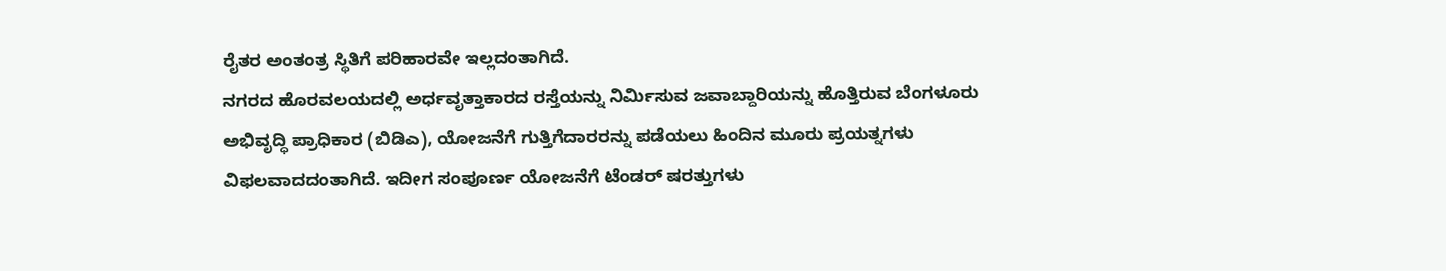ರೈತರ ಅಂತಂತ್ರ ಸ್ಥಿತಿಗೆ ಪರಿಹಾರವೇ ಇಲ್ಲದಂತಾಗಿದೆ.
ನಗರದ ಹೊರವಲಯದಲ್ಲಿ ಅರ್ಧವೃತ್ತಾಕಾರದ ರಸ್ತೆಯನ್ನು ನಿರ್ಮಿಸುವ ಜವಾಬ್ದಾರಿಯನ್ನು ಹೊತ್ತಿರುವ ಬೆಂಗಳೂರು ಅಭಿವೃದ್ಧಿ ಪ್ರಾಧಿಕಾರ (ಬಿಡಿಎ), ಯೋಜನೆಗೆ ಗುತ್ತಿಗೆದಾರರನ್ನು ಪಡೆಯಲು ಹಿಂದಿನ ಮೂರು ಪ್ರಯತ್ನಗಳು ವಿಫಲವಾದದಂತಾಗಿದೆ. ಇದೀಗ ಸಂಪೂರ್ಣ ಯೋಜನೆಗೆ ಟೆಂಡರ್ ಷರತ್ತುಗಳು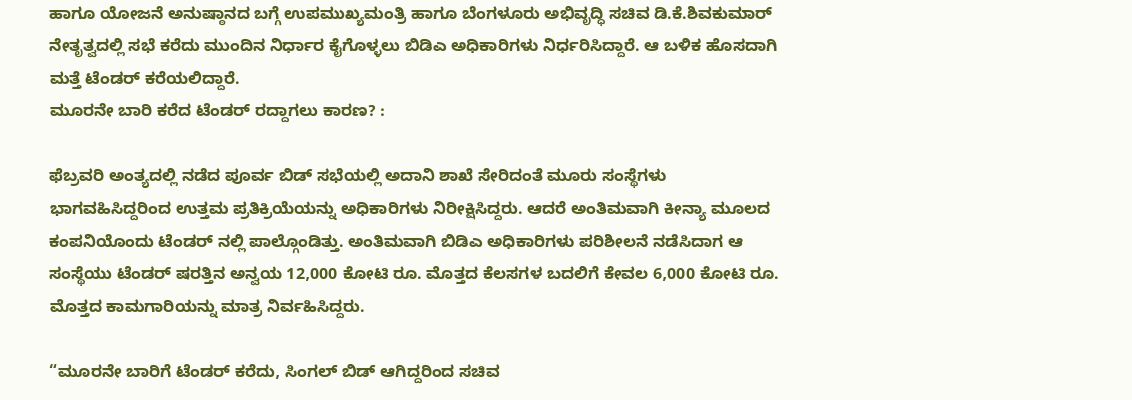ಹಾಗೂ ಯೋಜನೆ ಅನುಷ್ಠಾನದ ಬಗ್ಗೆ ಉಪಮುಖ್ಯಮಂತ್ರಿ ಹಾಗೂ ಬೆಂಗಳೂರು ಅಭಿವೃದ್ಧಿ ಸಚಿವ ಡಿ.ಕೆ.ಶಿವಕುಮಾರ್ ನೇತೃತ್ವದಲ್ಲಿ ಸಭೆ ಕರೆದು ಮುಂದಿನ ನಿರ್ಧಾರ ಕೈಗೊಳ್ಳಲು ಬಿಡಿಎ ಅಧಿಕಾರಿಗಳು ನಿರ್ಧರಿಸಿದ್ದಾರೆ. ಆ ಬಳಿಕ ಹೊಸದಾಗಿ ಮತ್ತೆ ಟೆಂಡರ್ ಕರೆಯಲಿದ್ದಾರೆ.
ಮೂರನೇ ಬಾರಿ ಕರೆದ ಟೆಂಡರ್ ರದ್ದಾಗಲು ಕಾರಣ? :

ಫೆಬ್ರವರಿ ಅಂತ್ಯದಲ್ಲಿ ನಡೆದ ಪೂರ್ವ ಬಿಡ್ ಸಭೆಯಲ್ಲಿ ಅದಾನಿ ಶಾಖೆ ಸೇರಿದಂತೆ ಮೂರು ಸಂಸ್ಥೆಗಳು ಭಾಗವಹಿಸಿದ್ದರಿಂದ ಉತ್ತಮ ಪ್ರತಿಕ್ರಿಯೆಯನ್ನು ಅಧಿಕಾರಿಗಳು ನಿರೀಕ್ಷಿಸಿದ್ದರು. ಆದರೆ ಅಂತಿಮವಾಗಿ ಕೀನ್ಯಾ ಮೂಲದ ಕಂಪನಿಯೊಂದು ಟೆಂಡರ್ ನಲ್ಲಿ ಪಾಲ್ಗೊಂಡಿತ್ತು. ಅಂತಿಮವಾಗಿ ಬಿಡಿಎ ಅಧಿಕಾರಿಗಳು ಪರಿಶೀಲನೆ ನಡೆಸಿದಾಗ ಆ ಸಂಸ್ಥೆಯು ಟೆಂಡರ್ ಷರತ್ತಿನ ಅನ್ವಯ 12,000 ಕೋಟಿ ರೂ. ಮೊತ್ತದ ಕೆಲಸಗಳ ಬದಲಿಗೆ ಕೇವಲ 6,000 ಕೋಟಿ ರೂ. ಮೊತ್ತದ ಕಾಮಗಾರಿಯನ್ನು ಮಾತ್ರ ನಿರ್ವಹಿಸಿದ್ದರು.

“ಮೂರನೇ ಬಾರಿಗೆ ಟೆಂಡರ್ ಕರೆದು, ಸಿಂಗಲ್ ಬಿಡ್ ಆಗಿದ್ದರಿಂದ ಸಚಿವ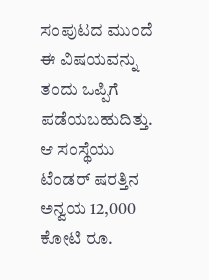ಸಂಪುಟದ ಮುಂದೆ ಈ ವಿಷಯವನ್ನು ತಂದು ಒಪ್ಪಿಗೆ ಪಡೆಯಬಹುದಿತ್ತು. ಆ ಸಂಸ್ಥೆಯು ಟೆಂಡರ್ ಷರತ್ತಿನ ಅನ್ವಯ 12,000 ಕೋಟಿ ರೂ.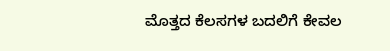ಮೊತ್ತದ ಕೆಲಸಗಳ ಬದಲಿಗೆ ಕೇವಲ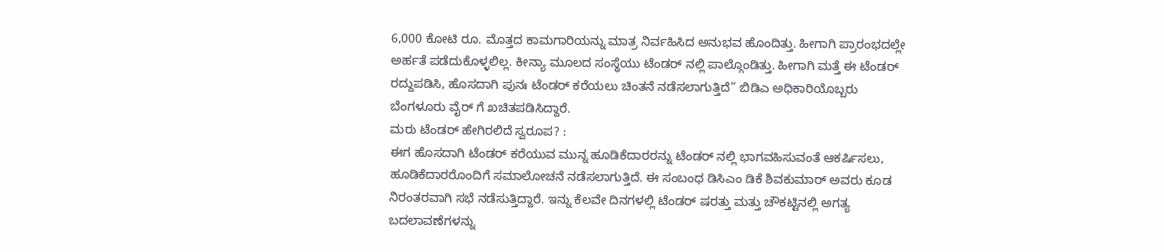6,000 ಕೋಟಿ ರೂ. ಮೊತ್ತದ ಕಾಮಗಾರಿಯನ್ನು ಮಾತ್ರ ನಿರ್ವಹಿಸಿದ ಅನುಭವ ಹೊಂದಿತ್ತು. ಹೀಗಾಗಿ ಪ್ರಾರಂಭದಲ್ಲೇ ಅರ್ಹತೆ ಪಡೆದುಕೊಳ್ಳಲಿಲ್ಲ. ಕೀನ್ಯಾ ಮೂಲದ ಸಂಸ್ಥೆಯು ಟೆಂಡರ್ ನಲ್ಲಿ ಪಾಲ್ಗೊಂಡಿತ್ತು. ಹೀಗಾಗಿ ಮತ್ತೆ ಈ ಟೆಂಡರ್ ರದ್ದುಪಡಿಸಿ, ಹೊಸದಾಗಿ ಪುನಃ ಟೆಂಡರ್ ಕರೆಯಲು ಚಿಂತನೆ ನಡೆಸಲಾಗುತ್ತಿದೆ” ಬಿಡಿಎ ಅಧಿಕಾರಿಯೊಬ್ಬರು ಬೆಂಗಳೂರು ವೈರ್ ಗೆ ಖಚಿತಪಡಿಸಿದ್ದಾರೆ.
ಮರು ಟೆಂಡರ್ ಹೇಗಿರಲಿದೆ ಸ್ವರೂಪ? :
ಈಗ ಹೊಸದಾಗಿ ಟೆಂಡರ್ ಕರೆಯುವ ಮುನ್ನ ಹೂಡಿಕೆದಾರರನ್ನು ಟೆಂಡರ್ ನಲ್ಲಿ ಭಾಗವಹಿಸುವಂತೆ ಆಕರ್ಷಿಸಲು, ಹೂಡಿಕೆದಾರರೊಂದಿಗೆ ಸಮಾಲೋಚನೆ ನಡೆಸಲಾಗುತ್ತಿದೆ. ಈ ಸಂಬಂಧ ಡಿಸಿಎಂ ಡಿಕೆ ಶಿವಕುಮಾರ್ ಅವರು ಕೂಡ ನಿರಂತರವಾಗಿ ಸಭೆ ನಡೆಸುತ್ತಿದ್ದಾರೆ. ಇನ್ನು ಕೆಲವೇ ದಿನಗಳಲ್ಲಿ ಟೆಂಡರ್ ಷರತ್ತು ಮತ್ತು ಚೌಕಟ್ಟಿನಲ್ಲಿ ಅಗತ್ಯ ಬದಲಾವಣೆಗಳನ್ನು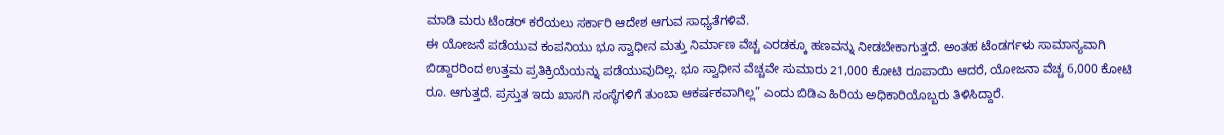ಮಾಡಿ ಮರು ಟೆಂಡರ್ ಕರೆಯಲು ಸರ್ಕಾರಿ ಆದೇಶ ಆಗುವ ಸಾಧ್ಯತೆಗಳಿವೆ.
ಈ ಯೋಜನೆ ಪಡೆಯುವ ಕಂಪನಿಯು ಭೂ ಸ್ವಾಧೀನ ಮತ್ತು ನಿರ್ಮಾಣ ವೆಚ್ಚ ಎರಡಕ್ಕೂ ಹಣವನ್ನು ನೀಡಬೇಕಾಗುತ್ತದೆ. ಅಂತಹ ಟೆಂಡರ್ಗಳು ಸಾಮಾನ್ಯವಾಗಿ ಬಿಡ್ದಾರರಿಂದ ಉತ್ತಮ ಪ್ರತಿಕ್ರಿಯೆಯನ್ನು ಪಡೆಯುವುದಿಲ್ಲ. ಭೂ ಸ್ವಾಧೀನ ವೆಚ್ಚವೇ ಸುಮಾರು 21,000 ಕೋಟಿ ರೂಪಾಯಿ ಆದರೆ, ಯೋಜನಾ ವೆಚ್ಚ 6,000 ಕೋಟಿ ರೂ. ಆಗುತ್ತದೆ. ಪ್ರಸ್ತುತ ಇದು ಖಾಸಗಿ ಸಂಸ್ಥೆಗಳಿಗೆ ತುಂಬಾ ಆಕರ್ಷಕವಾಗಿಲ್ಲ” ಎಂದು ಬಿಡಿಎ ಹಿರಿಯ ಅಧಿಕಾರಿಯೊಬ್ಬರು ತಿಳಿಸಿದ್ದಾರೆ.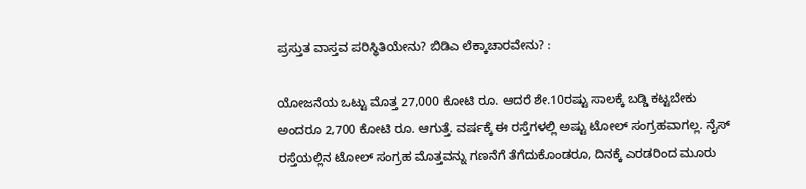ಪ್ರಸ್ತುತ ವಾಸ್ತವ ಪರಿಸ್ಥಿತಿಯೇನು? ಬಿಡಿಎ ಲೆಕ್ಕಾಚಾರವೇನು? :

ಯೋಜನೆಯ ಒಟ್ಟು ಮೊತ್ತ 27,000 ಕೋಟಿ ರೂ. ಆದರೆ ಶೇ.10ರಷ್ಟು ಸಾಲಕ್ಕೆ ಬಡ್ಡಿ ಕಟ್ಟಬೇಕು ಅಂದರೂ 2,700 ಕೋಟಿ ರೂ. ಆಗುತ್ತೆ. ವರ್ಷಕ್ಕೆ ಈ ರಸ್ತೆಗಳಲ್ಲಿ ಅಷ್ಟು ಟೋಲ್ ಸಂಗ್ರಹವಾಗಲ್ಲ. ನೈಸ್ ರಸ್ತೆಯಲ್ಲಿನ ಟೋಲ್ ಸಂಗ್ರಹ ಮೊತ್ತವನ್ನು ಗಣನೆಗೆ ತೆಗೆದುಕೊಂಡರೂ, ದಿನಕ್ಕೆ ಎರಡರಿಂದ ಮೂರು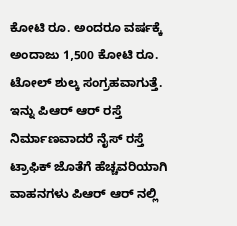ಕೋಟಿ ರೂ. ಅಂದರೂ ವರ್ಷಕ್ಕೆ ಅಂದಾಜು 1,500 ಕೋಟಿ ರೂ. ಟೋಲ್ ಶುಲ್ಕ ಸಂಗ್ರಹವಾಗುತ್ತೆ. ಇನ್ನು ಪಿಆರ್ ಆರ್ ರಸ್ತೆ ನಿರ್ಮಾಣವಾದರೆ ನೈಸ್ ರಸ್ತೆ ಟ್ರಾಫಿಕ್ ಜೊತೆಗೆ ಹೆಚ್ಚವರಿಯಾಗಿ ವಾಹನಗಳು ಪಿಆರ್ ಆರ್ ನಲ್ಲಿ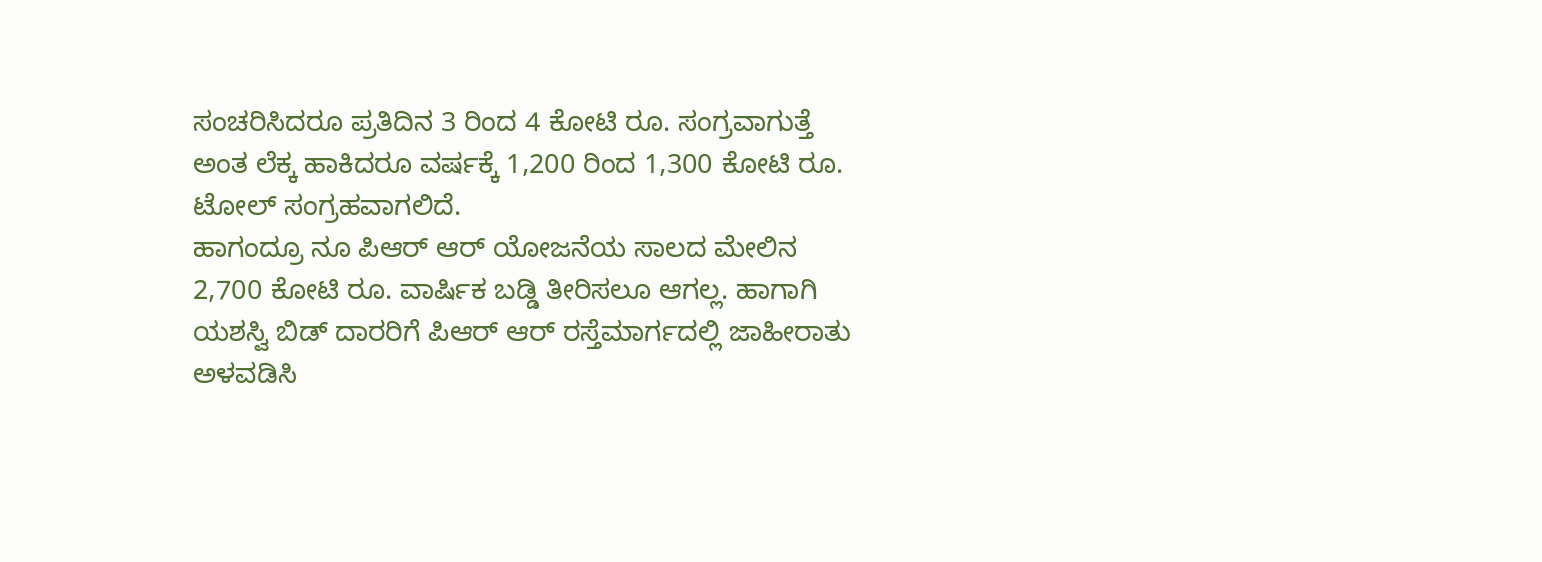ಸಂಚರಿಸಿದರೂ ಪ್ರತಿದಿನ 3 ರಿಂದ 4 ಕೋಟಿ ರೂ. ಸಂಗ್ರವಾಗುತ್ತೆ ಅಂತ ಲೆಕ್ಕ ಹಾಕಿದರೂ ವರ್ಷಕ್ಕೆ 1,200 ರಿಂದ 1,300 ಕೋಟಿ ರೂ. ಟೋಲ್ ಸಂಗ್ರಹವಾಗಲಿದೆ.
ಹಾಗಂದ್ರೂ ನೂ ಪಿಆರ್ ಆರ್ ಯೋಜನೆಯ ಸಾಲದ ಮೇಲಿನ 2,700 ಕೋಟಿ ರೂ. ವಾರ್ಷಿಕ ಬಡ್ಡಿ ತೀರಿಸಲೂ ಆಗಲ್ಲ. ಹಾಗಾಗಿ ಯಶಸ್ವಿ ಬಿಡ್ ದಾರರಿಗೆ ಪಿಆರ್ ಆರ್ ರಸ್ತೆಮಾರ್ಗದಲ್ಲಿ ಜಾಹೀರಾತು ಅಳವಡಿಸಿ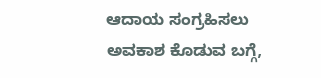ಆದಾಯ ಸಂಗ್ರಹಿಸಲು ಅವಕಾಶ ಕೊಡುವ ಬಗ್ಗೆ,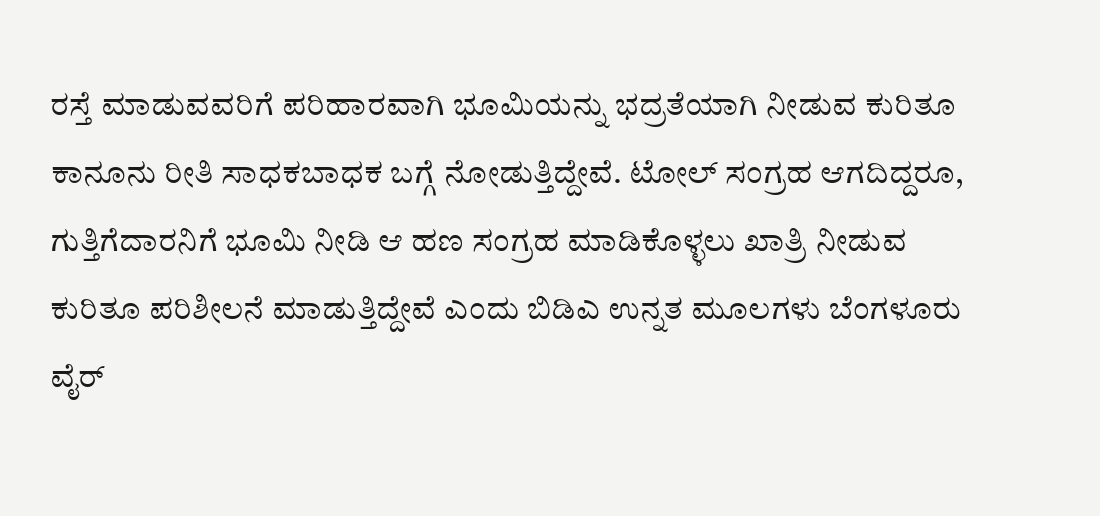ರಸ್ತೆ ಮಾಡುವವರಿಗೆ ಪರಿಹಾರವಾಗಿ ಭೂಮಿಯನ್ನು ಭದ್ರತೆಯಾಗಿ ನೀಡುವ ಕುರಿತೂ ಕಾನೂನು ರೀತಿ ಸಾಧಕಬಾಧಕ ಬಗ್ಗೆ ನೋಡುತ್ತಿದ್ದೇವೆ. ಟೋಲ್ ಸಂಗ್ರಹ ಆಗದಿದ್ದರೂ, ಗುತ್ತಿಗೆದಾರನಿಗೆ ಭೂಮಿ ನೀಡಿ ಆ ಹಣ ಸಂಗ್ರಹ ಮಾಡಿಕೊಳ್ಳಲು ಖಾತ್ರಿ ನೀಡುವ ಕುರಿತೂ ಪರಿಶೀಲನೆ ಮಾಡುತ್ತಿದ್ದೇವೆ ಎಂದು ಬಿಡಿಎ ಉನ್ನತ ಮೂಲಗಳು ಬೆಂಗಳೂರು ವೈರ್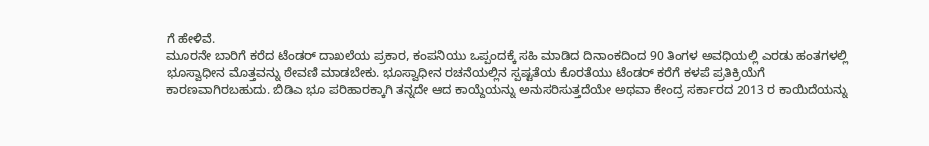ಗೆ ಹೇಳಿವೆ.
ಮೂರನೇ ಬಾರಿಗೆ ಕರೆದ ಟೆಂಡರ್ ದಾಖಲೆಯ ಪ್ರಕಾರ, ಕಂಪನಿಯು ಒಪ್ಪಂದಕ್ಕೆ ಸಹಿ ಮಾಡಿದ ದಿನಾಂಕದಿಂದ 90 ತಿಂಗಳ ಅವಧಿಯಲ್ಲಿ ಎರಡು ಹಂತಗಳಲ್ಲಿ ಭೂಸ್ವಾಧೀನ ಮೊತ್ತವನ್ನು ಠೇವಣಿ ಮಾಡಬೇಕು. ಭೂಸ್ವಾಧೀನ ರಚನೆಯಲ್ಲಿನ ಸ್ಪಷ್ಟತೆಯ ಕೊರತೆಯು ಟೆಂಡರ್ ಕರೆಗೆ ಕಳಪೆ ಪ್ರತಿಕ್ರಿಯೆಗೆ ಕಾರಣವಾಗಿರಬಹುದು. ಬಿಡಿಎ ಭೂ ಪರಿಹಾರಕ್ಕಾಗಿ ತನ್ನದೇ ಆದ ಕಾಯ್ದೆಯನ್ನು ಅನುಸರಿಸುತ್ತದೆಯೇ ಅಥವಾ ಕೇಂದ್ರ ಸರ್ಕಾರದ 2013 ರ ಕಾಯಿದೆಯನ್ನು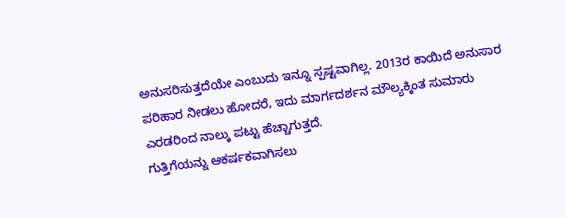ಅನುಸರಿಸುತ್ತದೆಯೇ ಎಂಬುದು ಇನ್ನೂ ಸ್ಪಷ್ಟವಾಗಿಲ್ಲ. 2013ರ ಕಾಯಿದೆ ಅನುಸಾರ ಪರಿಹಾರ ನೀಡಲು ಹೋದರೆ, ಇದು ಮಾರ್ಗದರ್ಶನ ಮೌಲ್ಯಕ್ಕಿಂತ ಸುಮಾರು ಎರಡರಿಂದ ನಾಲ್ಕು ಪಟ್ಟು ಹೆಚ್ಚಾಗುತ್ತದೆ.
ಗುತ್ತಿಗೆಯನ್ನು ಆಕರ್ಷಕವಾಗಿಸಲು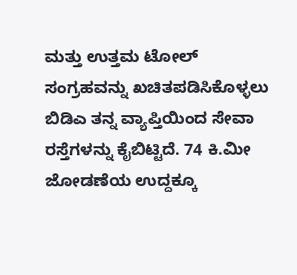ಮತ್ತು ಉತ್ತಮ ಟೋಲ್ ಸಂಗ್ರಹವನ್ನು ಖಚಿತಪಡಿಸಿಕೊಳ್ಳಲು ಬಿಡಿಎ ತನ್ನ ವ್ಯಾಪ್ತಿಯಿಂದ ಸೇವಾ ರಸ್ತೆಗಳನ್ನು ಕೈಬಿಟ್ಟಿದೆ. 74 ಕಿ.ಮೀ ಜೋಡಣೆಯ ಉದ್ದಕ್ಕೂ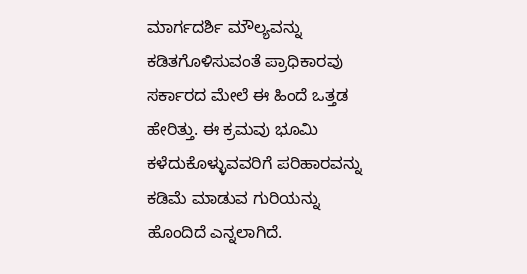ಮಾರ್ಗದರ್ಶಿ ಮೌಲ್ಯವನ್ನು ಕಡಿತಗೊಳಿಸುವಂತೆ ಪ್ರಾಧಿಕಾರವು ಸರ್ಕಾರದ ಮೇಲೆ ಈ ಹಿಂದೆ ಒತ್ತಡ ಹೇರಿತ್ತು. ಈ ಕ್ರಮವು ಭೂಮಿ ಕಳೆದುಕೊಳ್ಳುವವರಿಗೆ ಪರಿಹಾರವನ್ನು ಕಡಿಮೆ ಮಾಡುವ ಗುರಿಯನ್ನು ಹೊಂದಿದೆ ಎನ್ನಲಾಗಿದೆ.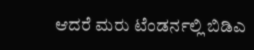ಆದರೆ ಮರು ಟೆಂಡರ್ನಲ್ಲಿ ಬಿಡಿಎ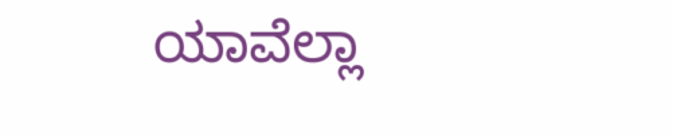ಯಾವೆಲ್ಲಾ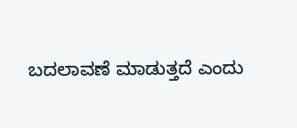ಬದಲಾವಣೆ ಮಾಡುತ್ತದೆ ಎಂದು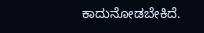ಕಾದುನೋಡಬೇಕಿದೆ.